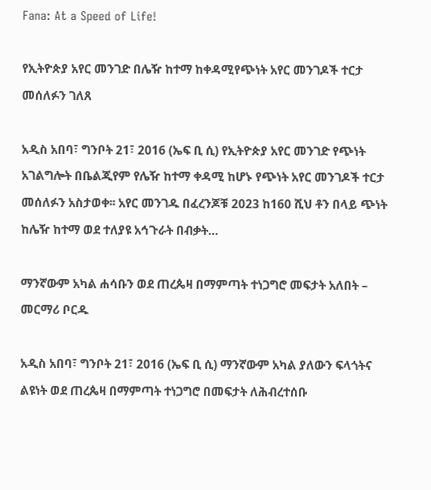Fana: At a Speed of Life!

የኢትዮጵያ አየር መንገድ በሌዥ ከተማ ከቀዳሚየጭነት አየር መንገዶች ተርታ መሰለፉን ገለጸ

አዲስ አበባ፣ ግንቦት 21፣ 2016 (ኤፍ ቢ ሲ) የኢትዮጵያ አየር መንገድ የጭነት አገልግሎት በቤልጂየም የሌዥ ከተማ ቀዳሚ ከሆኑ የጭነት አየር መንገዶች ተርታ መሰለፉን አስታወቀ፡፡ አየር መንገዱ በፈረንጆቹ 2023 ከ160 ሺህ ቶን በላይ ጭነት ከሌዥ ከተማ ወደ ተለያዩ አኅጉራት በብቃት…

ማንኛውም አካል ሐሳቡን ወደ ጠረጴዛ በማምጣት ተነጋግሮ መፍታት አለበት – መርማሪ ቦርዱ

አዲስ አበባ፣ ግንቦት 21፣ 2016 (ኤፍ ቢ ሲ) ማንኛውም አካል ያለውን ፍላጎትና ልዩነት ወደ ጠረጴዛ በማምጣት ተነጋግሮ በመፍታት ለሕብረተሰቡ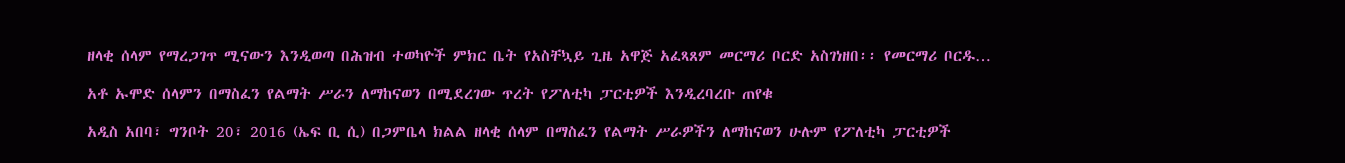ዘላቂ ሰላም የማረጋገጥ ሚናውን እንዲወጣ በሕዝብ ተወካዮች ምክር ቤት የአስቸኳይ ጊዜ አዋጅ አፈጻጸም መርማሪ ቦርድ አስገነዘበ፡፡ የመርማሪ ቦርዱ…

አቶ ኡሞድ ሰላምን በማስፈን የልማት ሥራን ለማከናወን በሚደረገው ጥረት የፖለቲካ ፓርቲዎች እንዲረባረቡ ጠየቁ

አዲስ አበባ፣ ግንቦት 20፣ 2016 (ኤፍ ቢ ሲ) በጋምቤላ ክልል ዘላቂ ሰላም በማስፈን የልማት ሥራዎችን ለማከናወን ሁሉም የፖለቲካ ፓርቲዎች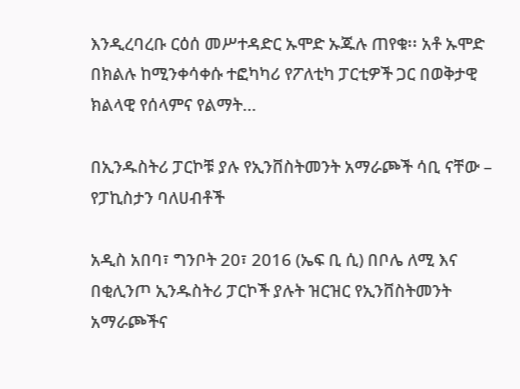እንዲረባረቡ ርዕሰ መሥተዳድር ኡሞድ ኡጁሉ ጠየቁ፡፡ አቶ ኡሞድ በክልሉ ከሚንቀሳቀሱ ተፎካካሪ የፖለቲካ ፓርቲዎች ጋር በወቅታዊ ክልላዊ የሰላምና የልማት…

በኢንዱስትሪ ፓርኮቹ ያሉ የኢንቨስትመንት አማራጮች ሳቢ ናቸው – የፓኪስታን ባለሀብቶች

አዲስ አበባ፣ ግንቦት 20፣ 2016 (ኤፍ ቢ ሲ) በቦሌ ለሚ እና በቂሊንጦ ኢንዱስትሪ ፓርኮች ያሉት ዝርዝር የኢንቨስትመንት አማራጮችና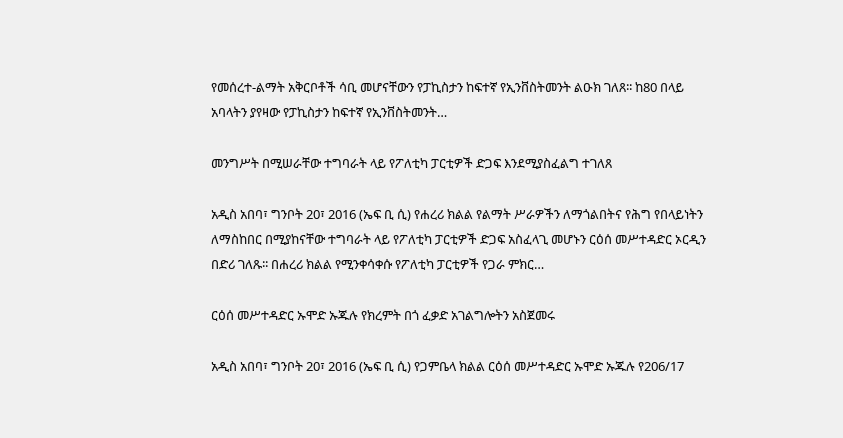የመሰረተ-ልማት አቅርቦቶች ሳቢ መሆናቸውን የፓኪስታን ከፍተኛ የኢንቨስትመንት ልዑክ ገለጸ፡፡ ከ80 በላይ አባላትን ያየዛው የፓኪስታን ከፍተኛ የኢንቨስትመንት…

መንግሥት በሚሠራቸው ተግባራት ላይ የፖለቲካ ፓርቲዎች ድጋፍ እንደሚያስፈልግ ተገለጸ

አዲስ አበባ፣ ግንቦት 20፣ 2016 (ኤፍ ቢ ሲ) የሐረሪ ክልል የልማት ሥራዎችን ለማጎልበትና የሕግ የበላይነትን ለማስከበር በሚያከናቸው ተግባራት ላይ የፖለቲካ ፓርቲዎች ድጋፍ አስፈላጊ መሆኑን ርዕሰ መሥተዳድር ኦርዲን በድሪ ገለጹ፡፡ በሐረሪ ክልል የሚንቀሳቀሱ የፖለቲካ ፓርቲዎች የጋራ ምክር…

ርዕሰ መሥተዳድር ኡሞድ ኡጁሉ የክረምት በጎ ፈቃድ አገልግሎትን አስጀመሩ

አዲስ አበባ፣ ግንቦት 20፣ 2016 (ኤፍ ቢ ሲ) የጋምቤላ ክልል ርዕሰ መሥተዳድር ኡሞድ ኡጁሉ የ206/17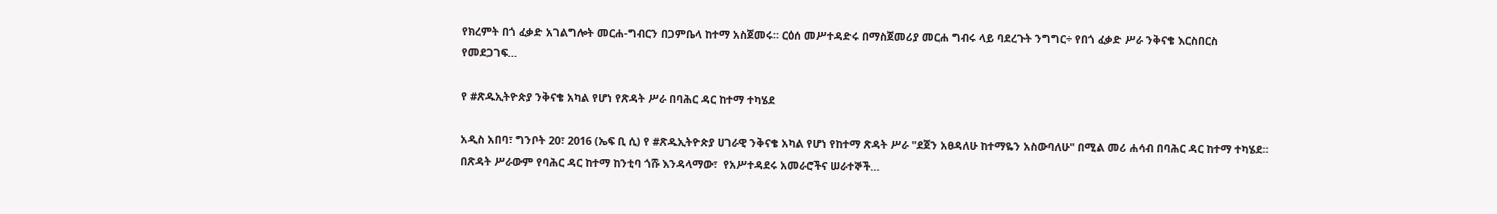የክረምት በጎ ፈቃድ አገልግሎት መርሐ-ግብርን በጋምቤላ ከተማ አስጀመሩ። ርዕሰ መሥተዳድሩ በማስጀመሪያ መርሐ ግብሩ ላይ ባደረጉት ንግግር÷ የበጎ ፈቃድ ሥራ ንቅናቄ እርስበርስ የመደጋገፍ…

የ #ጽዱኢትዮጵያ ንቅናቄ አካል የሆነ የጽዳት ሥራ በባሕር ዳር ከተማ ተካሄደ

አዲስ አበባ፣ ግንቦት 20፣ 2016 (ኤፍ ቢ ሲ) የ #ጽዱኢትዮጵያ ሀገራዊ ንቅናቄ አካል የሆነ የከተማ ጽዳት ሥራ "ደጀን አፀዳለሁ ከተማዬን አስውባለሁ" በሚል መሪ ሐሳብ በባሕር ዳር ከተማ ተካሄደ። በጽዳት ሥራውም የባሕር ዳር ከተማ ከንቲባ ጎሹ እንዳላማው፣  የአሥተዳደሩ አመራሮችና ሠራተኞች…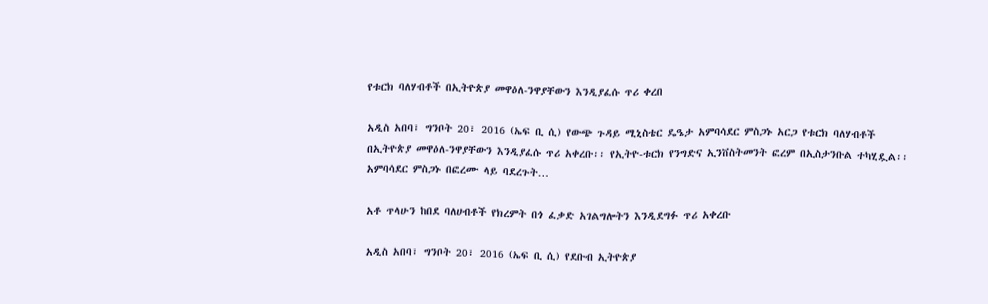የቱርክ ባለሃብቶች በኢትዮጵያ መዋዕለ-ንዋያቸውን እንዲያፈሱ ጥሪ ቀረበ

አዲስ አበባ፣ ግንቦት 20፣ 2016 (ኤፍ ቢ ሲ) የውጭ ጉዳይ ሚኒስቴር ዴዔታ አምባሳደር ምስጋኑ አርጋ የቱርክ ባለሃብቶች በኢትዮጵያ መዋዕለ-ንዋያቸውን እንዲያፈሱ ጥሪ አቀረቡ፡፡ የኢትዮ-ቱርክ የንግድና ኢንቨስትመንት ፎረም በኢስታንቡል ተካሂዷል፡፡ አምባሳደር ምስጋኑ በፎረሙ ላይ ባደረጉት…

አቶ ጥላሁን ከበደ ባለሀብቶች የክረምት በጎ ፈቃድ አገልግሎትን እንዲደግፉ ጥሪ አቀረቡ

አዲስ አበባ፣ ግንቦት 20፣ 2016 (ኤፍ ቢ ሲ) የደቡብ ኢትዮጵያ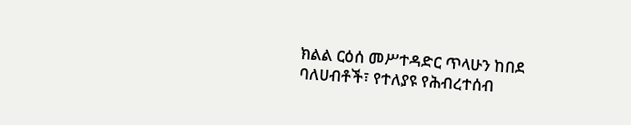ክልል ርዕሰ መሥተዳድር ጥላሁን ከበደ ባለሀብቶች፣ የተለያዩ የሕብረተሰብ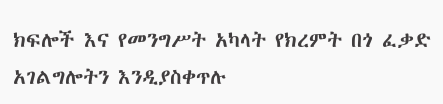ክፍሎች እና የመንግሥት አካላት የክረምት በጎ ፈቃድ አገልግሎትን እንዲያስቀጥሉ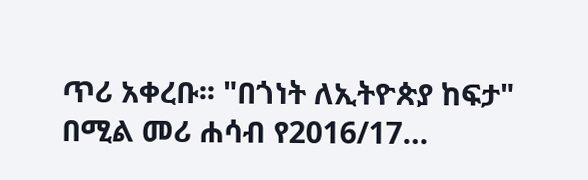ጥሪ አቀረቡ፡፡ "በጎነት ለኢትዮጵያ ከፍታ" በሚል መሪ ሐሳብ የ2016/17…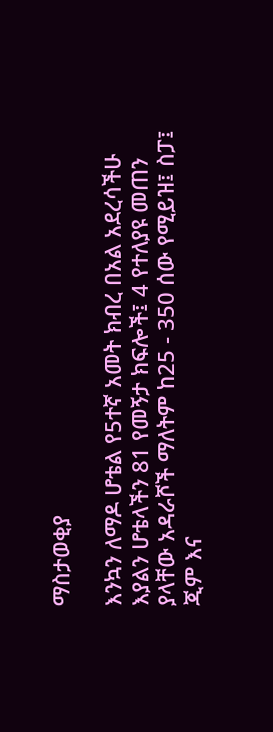ማስታወቂያ

እንኳን ለማዶ ሆቴል የ5ተኛ አመት ክብረ በአል አደረሳችሁ እያልን ሆቴላችን 81 የመኝታ ክፍሎች፤ 4 የተለያዩ መጠን ያላቸው አዳራሾች ማለትም ከ25 - 350 ሰው የሚይዝ፤ ስፓ፤ ጂም እና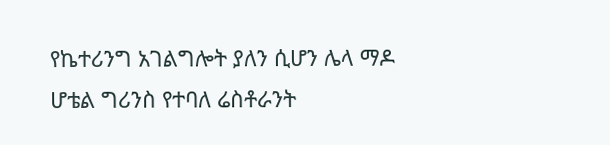የኬተሪንግ አገልግሎት ያለን ሲሆን ሌላ ማዶ ሆቴል ግሪንስ የተባለ ሬስቶራንት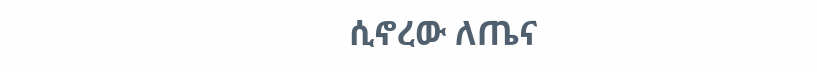ሲኖረው ለጤና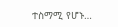ተስማሚ የሆኑ…